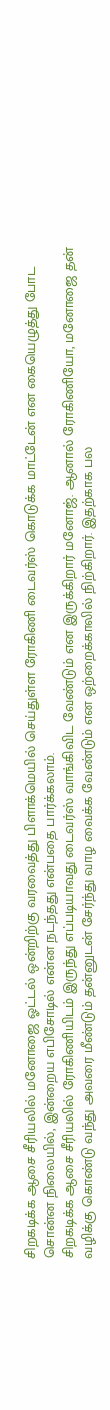சிறகடிக்க ஆசை சீரியலில் மனோஜை ஓட்டல் ஒன்றிற்கு வரவைத்து பிளாக்மெயில் செய்துள்ள ரோகிணி டைவர்ஸ் கொடுக்க மாட்டேன் என கையெழுத்து போட சொன்ன நிலையில், இன்றைய எபிசோடில் என்ன நடந்தது என்பதை பார்க்கலாம்.
சிறகடிக்க ஆசை சீரியலில் ரோகிணியிடம் இருந்து எப்படியாவது டைவர்ஸ் வாங்கிவிட வேண்டும் என இருக்கிறார் மனோஜ். ஆனால் ரோகிணியோ, மனோஜை தன் வழிக்கு கொண்டு வந்து அவரை மீண்டும் தன்னுடன் சேர்ந்து வாழ வைக்க வேண்டும் என ஒற்றைக்காலில் நிற்கிறார். இதற்காக பல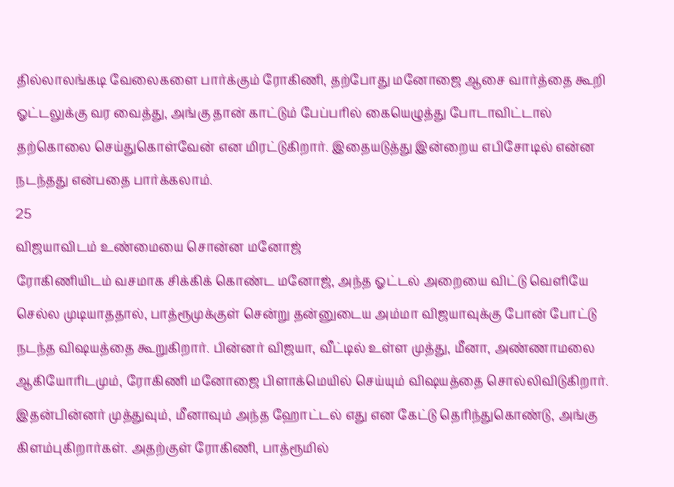தில்லாலங்கடி வேலைகளை பார்க்கும் ரோகிணி, தற்போது மனோஜை ஆசை வார்த்தை கூறி ஓட்டலுக்கு வர வைத்து, அங்கு தான் காட்டும் பேப்பரில் கையெழுத்து போடாவிட்டால் தற்கொலை செய்துகொள்வேன் என மிரட்டுகிறார். இதையடுத்து இன்றைய எபிசோடில் என்ன நடந்தது என்பதை பார்க்கலாம்.
25
விஜயாவிடம் உண்மையை சொன்ன மனோஜ்
ரோகிணியிடம் வசமாக சிக்கிக் கொண்ட மனோஜ், அந்த ஓட்டல் அறையை விட்டு வெளியே செல்ல முடியாததால், பாத்ரூமுக்குள் சென்று தன்னுடைய அம்மா விஜயாவுக்கு போன் போட்டு நடந்த விஷயத்தை கூறுகிறார். பின்னர் விஜயா, வீட்டில் உள்ள முத்து, மீனா, அண்ணாமலை ஆகியோரிடமும், ரோகிணி மனோஜை பிளாக்மெயில் செய்யும் விஷயத்தை சொல்லிவிடுகிறார். இதன்பின்னர் முத்துவும், மீனாவும் அந்த ஹோட்டல் எது என கேட்டு தெரிந்துகொண்டு, அங்கு கிளம்புகிறார்கள். அதற்குள் ரோகிணி, பாத்ரூமில்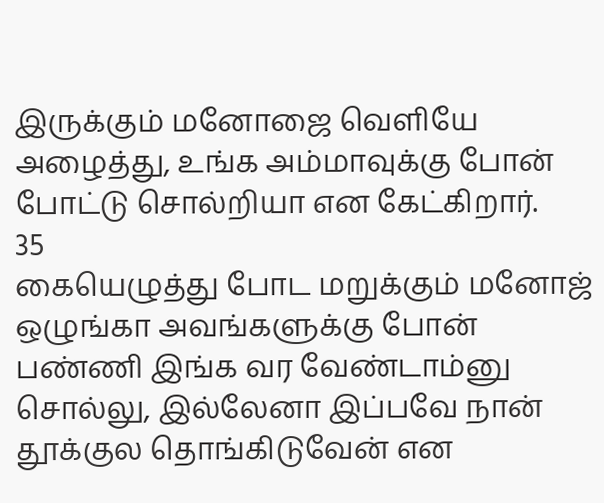இருக்கும் மனோஜை வெளியே அழைத்து, உங்க அம்மாவுக்கு போன் போட்டு சொல்றியா என கேட்கிறார்.
35
கையெழுத்து போட மறுக்கும் மனோஜ்
ஒழுங்கா அவங்களுக்கு போன் பண்ணி இங்க வர வேண்டாம்னு சொல்லு, இல்லேனா இப்பவே நான் தூக்குல தொங்கிடுவேன் என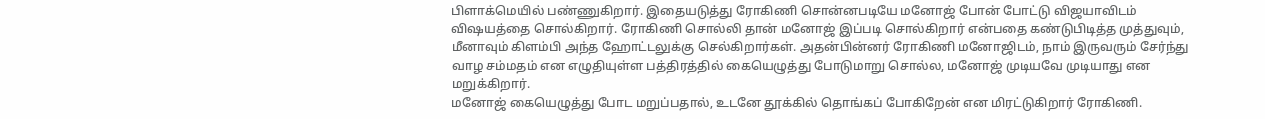பிளாக்மெயில் பண்ணுகிறார். இதையடுத்து ரோகிணி சொன்னபடியே மனோஜ் போன் போட்டு விஜயாவிடம் விஷயத்தை சொல்கிறார். ரோகிணி சொல்லி தான் மனோஜ் இப்படி சொல்கிறார் என்பதை கண்டுபிடித்த முத்துவும், மீனாவும் கிளம்பி அந்த ஹோட்டலுக்கு செல்கிறார்கள். அதன்பின்னர் ரோகிணி மனோஜிடம், நாம் இருவரும் சேர்ந்து வாழ சம்மதம் என எழுதியுள்ள பத்திரத்தில் கையெழுத்து போடுமாறு சொல்ல, மனோஜ் முடியவே முடியாது என மறுக்கிறார்.
மனோஜ் கையெழுத்து போட மறுப்பதால், உடனே தூக்கில் தொங்கப் போகிறேன் என மிரட்டுகிறார் ரோகிணி.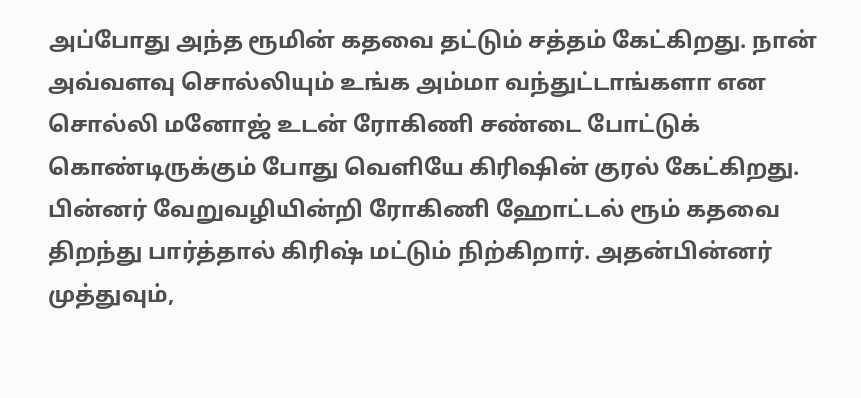அப்போது அந்த ரூமின் கதவை தட்டும் சத்தம் கேட்கிறது. நான் அவ்வளவு சொல்லியும் உங்க அம்மா வந்துட்டாங்களா என சொல்லி மனோஜ் உடன் ரோகிணி சண்டை போட்டுக் கொண்டிருக்கும் போது வெளியே கிரிஷின் குரல் கேட்கிறது. பின்னர் வேறுவழியின்றி ரோகிணி ஹோட்டல் ரூம் கதவை திறந்து பார்த்தால் கிரிஷ் மட்டும் நிற்கிறார். அதன்பின்னர் முத்துவும்,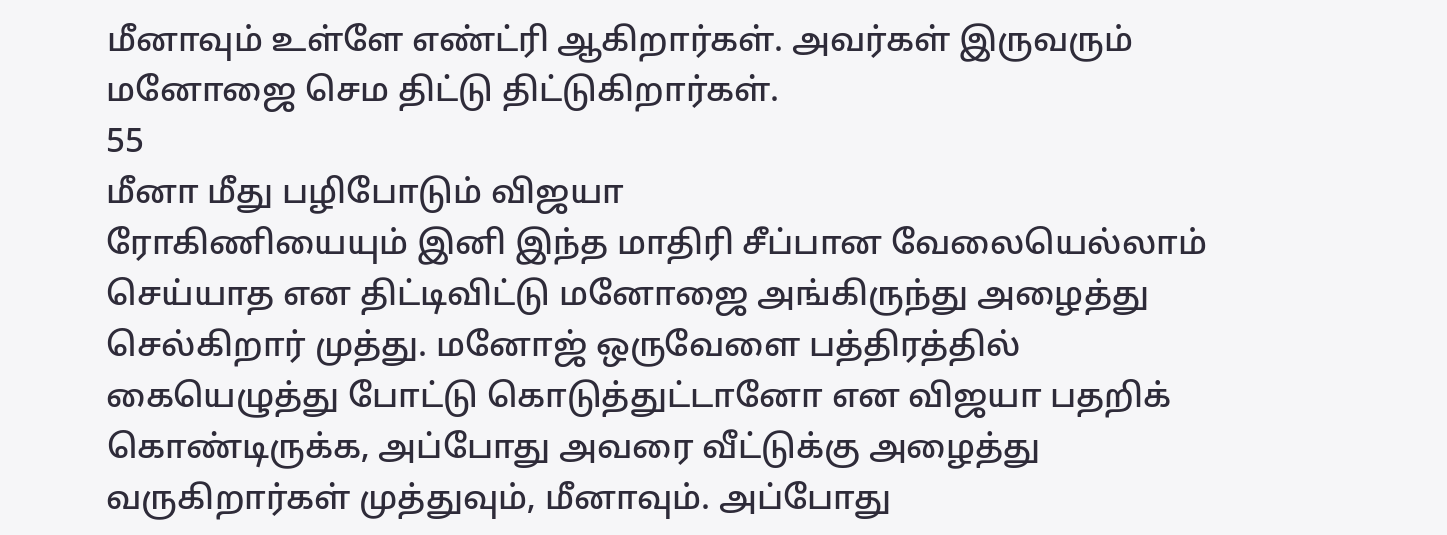மீனாவும் உள்ளே எண்ட்ரி ஆகிறார்கள். அவர்கள் இருவரும் மனோஜை செம திட்டு திட்டுகிறார்கள்.
55
மீனா மீது பழிபோடும் விஜயா
ரோகிணியையும் இனி இந்த மாதிரி சீப்பான வேலையெல்லாம் செய்யாத என திட்டிவிட்டு மனோஜை அங்கிருந்து அழைத்து செல்கிறார் முத்து. மனோஜ் ஒருவேளை பத்திரத்தில் கையெழுத்து போட்டு கொடுத்துட்டானோ என விஜயா பதறிக் கொண்டிருக்க, அப்போது அவரை வீட்டுக்கு அழைத்து வருகிறார்கள் முத்துவும், மீனாவும். அப்போது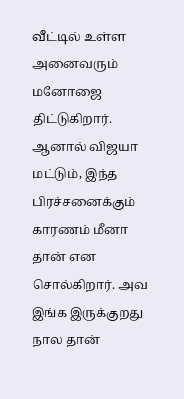வீட்டில் உள்ள அனைவரும் மனோஜை திட்டுகிறார். ஆனால் விஜயா மட்டும், இந்த பிரச்சனைக்கும் காரணம் மீனா தான் என சொல்கிறார். அவ இங்க இருக்குறது நால தான்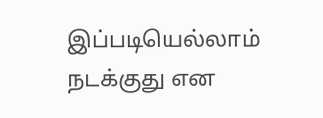இப்படியெல்லாம் நடக்குது என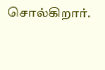சொல்கிறார்.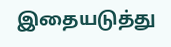இதையடுத்து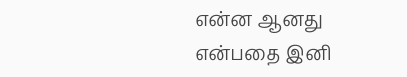என்ன ஆனது என்பதை இனி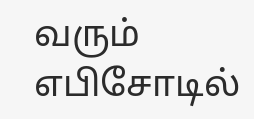வரும் எபிசோடில்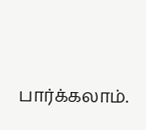பார்க்கலாம்.